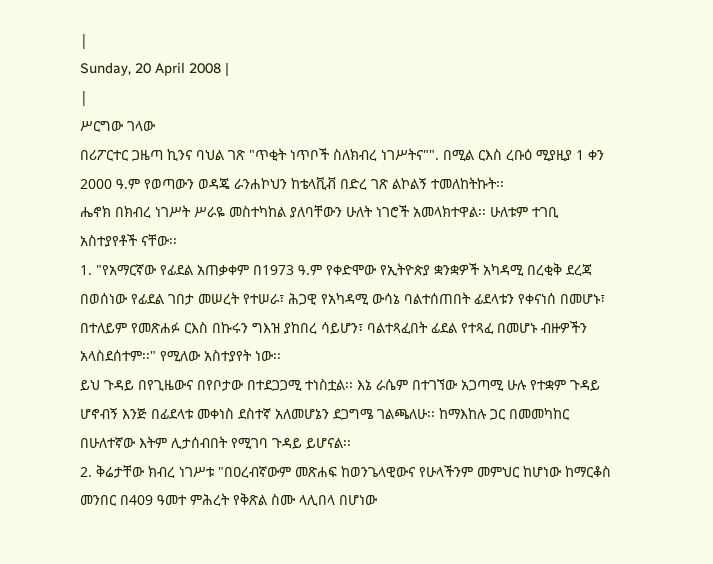|
Sunday, 20 April 2008 |
|
ሥርግው ገላው
በሪፖርተር ጋዜጣ ኪንና ባህል ገጽ "ጥቂት ነጥቦች ስለክብረ ነገሥትና"". በሚል ርእስ ረቡዕ ሚያዚያ 1 ቀን 2000 ዓ.ም የወጣውን ወዳጄ ራንሐኮህን ከቴላቪቭ በድረ ገጽ ልኮልኝ ተመለከትኩት፡፡
ሔኖክ በክብረ ነገሥት ሥራዬ መስተካከል ያለባቸውን ሁለት ነገሮች አመላክተዋል፡፡ ሁለቱም ተገቢ አስተያየቶች ናቸው፡፡
1. "የአማርኛው የፊደል አጠቃቀም በ1973 ዓ.ም የቀድሞው የኢትዮጵያ ቋንቋዎች አካዳሚ በረቂቅ ደረጃ በወሰነው የፊደል ገበታ መሠረት የተሠራ፣ ሕጋዊ የአካዳሚ ውሳኔ ባልተሰጠበት ፊደላቱን የቀናነሰ በመሆኑ፣ በተለይም የመጽሐፉ ርእስ በኩሩን ግእዝ ያከበረ ሳይሆን፣ ባልተጻፈበት ፊደል የተጻፈ በመሆኑ ብዙዎችን አላስደሰተም፡፡" የሚለው አስተያየት ነው፡፡
ይህ ጉዳይ በየጊዜውና በየቦታው በተደጋጋሚ ተነስቷል፡፡ እኔ ራሴም በተገኘው አጋጣሚ ሁሉ የተቋም ጉዳይ ሆኖብኝ እንጅ በፊደላቱ መቀነስ ደስተኛ አለመሆኔን ደጋግሜ ገልጫለሁ፡፡ ከማእከሉ ጋር በመመካከር በሁለተኛው እትም ሊታሰብበት የሚገባ ጉዳይ ይሆናል፡፡
2. ቅሬታቸው ክብረ ነገሥቱ "በዐረብኛውም መጽሐፍ ከወንጌላዊውና የሁላችንም መምህር ከሆነው ከማርቆስ መንበር በ409 ዓመተ ምሕረት የቅጽል ስሙ ላሊበላ በሆነው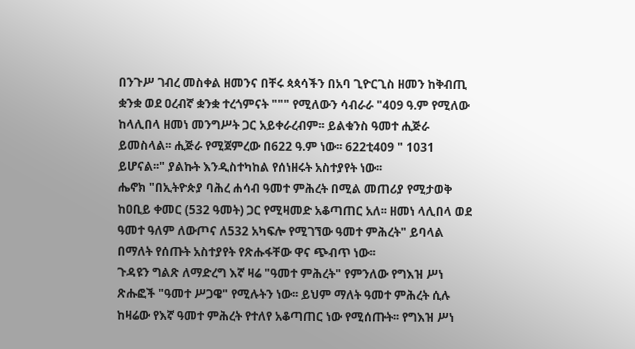በንጉሥ ገብረ መስቀል ዘመንና በቸሩ ጳጳሳችን በአባ ጊዮርጊስ ዘመን ከቅብጢ ቋንቋ ወደ ዐረብኛ ቋንቋ ተረጎምናት """ የሚለውን ሳብራራ "409 ዓ.ም የሚለው ከላሊበላ ዘመነ መንግሥት ጋር አይቀራረብም፡፡ ይልቁንስ ዓመተ ሒጅራ ይመስላል፡፡ ሒጅራ የሚጀምረው በ622 ዓ.ም ነው፡፡ 622ቲ409 " 1031 ይሆናል፡፡" ያልኩት እንዲስተካከል የሰነዘሩት አስተያየት ነው፡፡
ሔኖክ "በኢትዮጵያ ባሕረ ሐሳብ ዓመተ ምሕረት በሚል መጠሪያ የሚታወቅ ከዐቢይ ቀመር (532 ዓመት) ጋር የሚዛመድ አቆጣጠር አለ፡፡ ዘመነ ላሊበላ ወደ ዓመተ ዓለም ለውጦና ለ532 አካፍሎ የሚገኘው ዓመተ ምሕረት" ይባላል በማለት የሰጡት አስተያየት የጽሑፋቸው ዋና ጭብጥ ነው፡፡
ጉዳዩን ግልጽ ለማድረግ እኛ ዛሬ "ዓመተ ምሕረት" የምንለው የግእዝ ሥነ ጽሑፎች "ዓመተ ሥጋዌ" የሚሉትን ነው፡፡ ይህም ማለት ዓመተ ምሕረት ሲሉ ከዛሬው የእኛ ዓመተ ምሕረት የተለየ አቆጣጠር ነው የሚሰጡት፡፡ የግእዝ ሥነ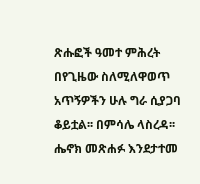ጽሑፎች ዓመተ ምሕረት በየጊዜው ስለሚለዋወጥ አጥኝዎችን ሁሉ ግራ ሲያጋባ ቆይቷል፡፡ በምሳሌ ላስረዳ፡፡
ሔኖክ መጽሐፉ እንደታተመ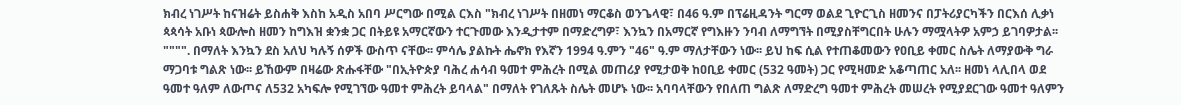ክብረ ነገሥት ከናዝሬት ይስሐቅ እስከ አዲስ አበባ ሥርግው በሚል ርእስ "ክብረ ነገሥት በዘመነ ማርቆስ ወንጌላዊ፣ በ46 ዓ.ም በፕሬዚዳንት ግርማ ወልደ ጊዮርጊስ ዘመንና በፓትሪያርካችን በርእሰ ሊቃነ ጳጳሳት አቡነ ጳውሎስ ዘመን ከግእዝ ቋንቋ ጋር በትይዩ አማርኛውን ተርጉመው እንዲታተም በማድረግዎ፣ እንኳን በአማርኛ የግእዙን ንባብ ለማግኘት በሚያስቸግርበት ሁሉን ማሟላትዎ አምኃ ይገባዎታል፡፡ """". በማለት እንኳን ደስ አለህ ካሉኝ ሰዎች ውስጥ ናቸው፡፡ ምሳሌ ያልኩት ሔኖክ የእኛን 1994 ዓ.ምን "46" ዓ.ም ማለታቸውን ነው፡፡ ይህ ከፍ ሲል የተጠቆመውን የዐቢይ ቀመር ስሌት ለማያውቅ ግራ ማጋባቱ ግልጽ ነው፡፡ ይኸውም በዛሬው ጽሑፋቸው "በኢትዮጵያ ባሕረ ሐሳብ ዓመተ ምሕረት በሚል መጠሪያ የሚታወቅ ከዐቢይ ቀመር (532 ዓመት) ጋር የሚዛመድ አቆጣጠር አለ፡፡ ዘመነ ላሊበላ ወደ ዓመተ ዓለም ለውጦና ለ532 አካፍሎ የሚገኘው ዓመተ ምሕረት ይባላል" በማለት የገለጹት ስሌት መሆኑ ነው፡፡ አባባላቸውን የበለጠ ግልጽ ለማድረግ ዓመተ ምሕረት መሠረት የሚያደርገው ዓመተ ዓለምን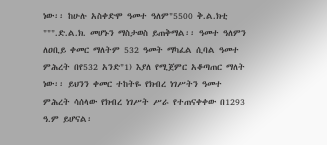ነው፡፡ ከሁሉ አስቀድሞ ዓመተ ዓለም"5500 ቅ.ል.ክቲ """.ድ.ል.ክ. መሆኑን ማስታወስ ይጠቅማል፡፡ ዓመተ ዓለምን ለዐቢይ ቀመር ማለትም 532 ዓመት ማካፈል ሲባል ዓመተ ምሕረት በየ532 አንድ"1) እያለ የሚጀምር አቆጣጠር ማለት ነው፡፡ ይህንን ቀመር ተከትዬ የክብረ ነገሥትን ዓመተ ምሕረት ሳሰላው የክብረ ነገሥት ሥራ የተጠናቀቀው በ1293 ዓ.ም ይሆናል፡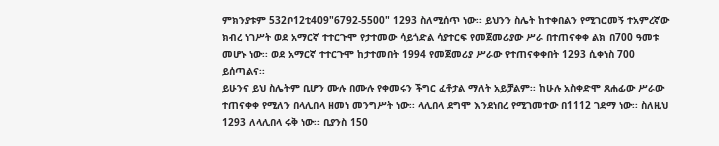ምክንያቱም 532ቦ12ቲ409"6792-5500" 1293 ስለሚሰጥ ነው፡፡ ይህንን ስሌት ከተቀበልን የሚገርመኝ ተአምረኛው ክብረ ነገሥት ወደ አማርኛ ተተርጉሞ የታተመው ሳይጎድል ሳያተርፍ የመጀመሪያው ሥራ በተጠናቀቀ ልክ በ700 ዓመቱ መሆኑ ነው፡፡ ወደ አማርኛ ተተርጉሞ ከታተመበት 1994 የመጀመሪያ ሥራው የተጠናቀቀበት 1293 ሲቀነስ 700 ይሰጣልና፡፡
ይሁንና ይህ ስሌትም ቢሆን ሙሉ በሙሉ የቀመሩን ችግር ፈቶታል ማለት አይቻልም፡፡ ከሁሉ አስቀድሞ ጸሐፊው ሥራው ተጠናቀቀ የሚለን በላሊበላ ዘመነ መንግሥት ነው፡፡ ላሊበላ ደግሞ እንደነበረ የሚገመተው በ1112 ገደማ ነው፡፡ ስለዚህ 1293 ለላሊበላ ሩቅ ነው፡፡ ቢያንስ 150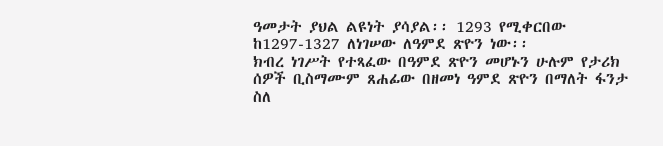ዓመታት ያህል ልዩነት ያሳያል፡፡ 1293 የሚቀርበው ከ1297-1327 ለነገሠው ለዓምደ ጽዮን ነው፡፡
ክብረ ነገሥት የተጻፈው በዓምደ ጽዮን መሆኑን ሁሉም የታሪክ ሰዎች ቢስማሙም ጸሐፊው በዘመነ ዓምደ ጽዮን በማለት ፋንታ ስለ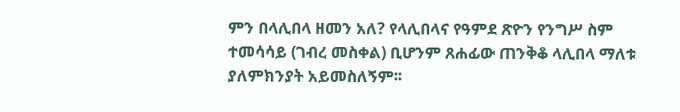ምን በላሊበላ ዘመን አለ? የላሊበላና የዓምደ ጽዮን የንግሥ ስም ተመሳሳይ (ገብረ መስቀል) ቢሆንም ጸሐፊው ጠንቅቆ ላሊበላ ማለቱ ያለምክንያት አይመስለኝም፡፡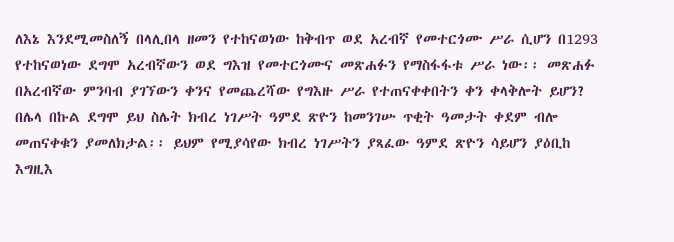ለእኔ እንደሚመስለኝ በላሊበላ ዘመን የተከናወነው ከቅብጥ ወደ አረብኛ የመተርጎሙ ሥራ ሲሆን በ1293 የተከናወነው ደግሞ አረብኛውን ወደ ግእዝ የመተርጎሙና መጽሐፉን የማስፋፋቱ ሥራ ነው፡፡ መጽሐፉ በአረብኛው ምንባብ ያገኘውን ቀንና የመጨረሻው የግእዙ ሥራ የተጠናቀቀበትን ቀን ቀላቅሎት ይሆን? በሌላ በኩል ደግሞ ይህ ስሌት ክብረ ነገሥት ዓምደ ጽዮን ከመንገሡ ጥቂት ዓመታት ቀደም ብሎ መጠናቀቁን ያመለክታል፡፡ ይህም የሚያሳየው ክብረ ነገሥትን ያጻፈው ዓምደ ጽዮን ሳይሆን ያዕቢከ እግዚእ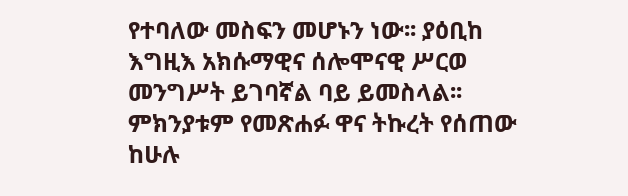የተባለው መስፍን መሆኑን ነው፡፡ ያዕቢከ እግዚእ አክሱማዊና ሰሎሞናዊ ሥርወ መንግሥት ይገባኛል ባይ ይመስላል፡፡ ምክንያቱም የመጽሐፉ ዋና ትኩረት የሰጠው ከሁሉ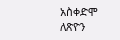አስቀድሞ ለጽዮን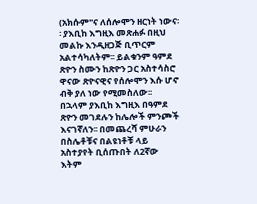(አክሱም"ና ለሰሎሞን ዘርነት ነውና፡፡ ያእቢከ እግዚእ መጽሐፉ በዚህ መልኩ እንዲዘጋጅ ቢጥርም አልተሳካለትም፡፡ ይልቁንም ዓምደ ጽዮን ስሙን ከጽዮን ጋር አስተሳስሮ ዋናው ጽዮናዊና የሰሎሞን እሱ ሆኖ ብቅ ያለ ነው የሚመስለው፡፡ በኋላም ያእቢከ እግዚእ በዓምደ ጽዮን መገደሉን ከሌሎች ምንጮች እናገኛለን፡፡ በመጨረሻ ምሁራን በስሌቶቹና በልዩነቶቹ ላይ አስተያየት ቢሰጡበት ለ2ኛው እትም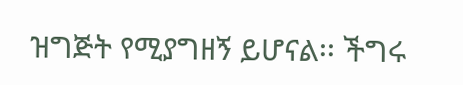ዝግጅት የሚያግዘኝ ይሆናል፡፡ ችግሩ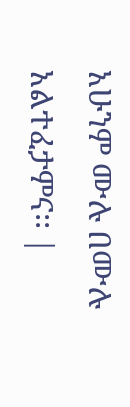አሁንም ሙሉ በሙሉ አልተፈታምና፡፡ |